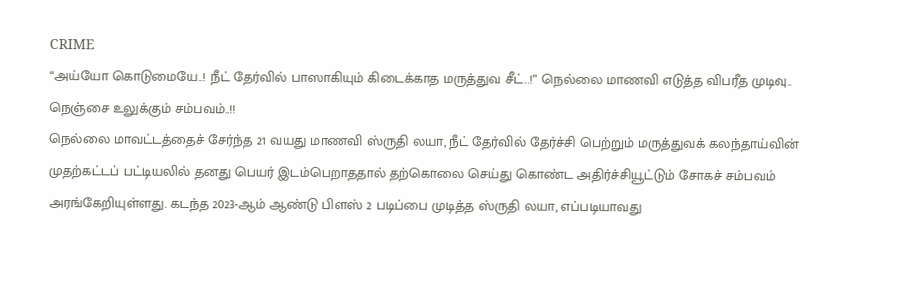CRIME
“அய்யோ கொடுமையே..! நீட் தேர்வில் பாஸாகியும் கிடைக்காத மருத்துவ சீட்..!” நெல்லை மாணவி எடுத்த விபரீத முடிவு.. நெஞ்சை உலுக்கும் சம்பவம்..!!
நெல்லை மாவட்டத்தைச் சேர்ந்த 21 வயது மாணவி ஸ்ருதி லயா, நீட் தேர்வில் தேர்ச்சி பெற்றும் மருத்துவக் கலந்தாய்வின் முதற்கட்டப் பட்டியலில் தனது பெயர் இடம்பெறாததால் தற்கொலை செய்து கொண்ட அதிர்ச்சியூட்டும் சோகச் சம்பவம் அரங்கேறியுள்ளது. கடந்த 2023-ஆம் ஆண்டு பிளஸ் 2 படிப்பை முடித்த ஸ்ருதி லயா, எப்படியாவது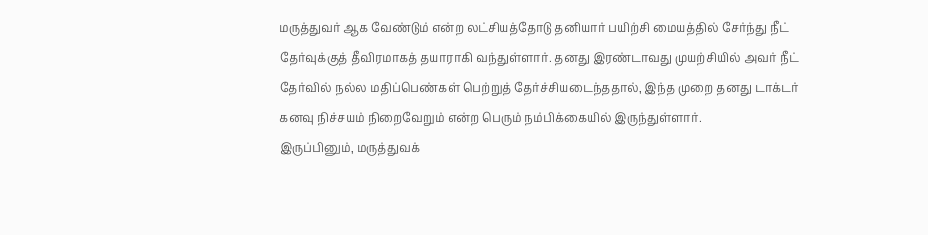மருத்துவர் ஆக வேண்டும் என்ற லட்சியத்தோடு தனியார் பயிற்சி மையத்தில் சேர்ந்து நீட் தேர்வுக்குத் தீவிரமாகத் தயாராகி வந்துள்ளார். தனது இரண்டாவது முயற்சியில் அவர் நீட் தேர்வில் நல்ல மதிப்பெண்கள் பெற்றுத் தேர்ச்சியடைந்ததால், இந்த முறை தனது டாக்டர் கனவு நிச்சயம் நிறைவேறும் என்ற பெரும் நம்பிக்கையில் இருந்துள்ளார்.
இருப்பினும், மருத்துவக்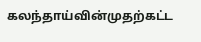கலந்தாய்வின்முதற்கட்ட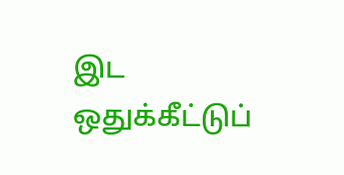இட ஒதுக்கீட்டுப்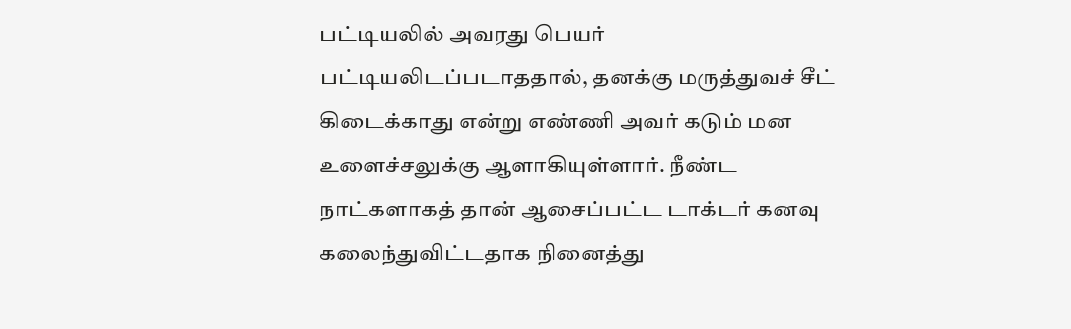பட்டியலில் அவரது பெயர் பட்டியலிடப்படாததால், தனக்கு மருத்துவச் சீட் கிடைக்காது என்று எண்ணி அவர் கடும் மன உளைச்சலுக்கு ஆளாகியுள்ளார். நீண்ட நாட்களாகத் தான் ஆசைப்பட்ட டாக்டர் கனவு கலைந்துவிட்டதாக நினைத்து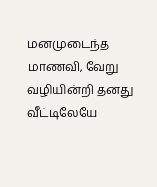மனமுடைந்த மாணவி, வேறு வழியின்றி தனது வீட்டிலேயே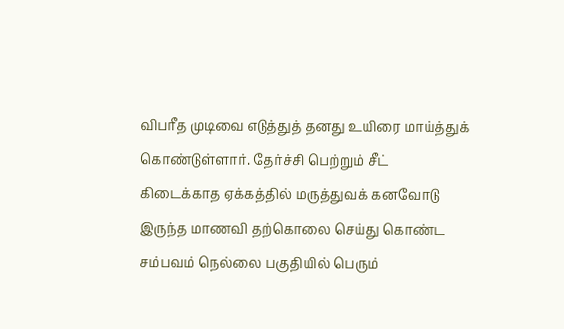விபரீத முடிவை எடுத்துத் தனது உயிரை மாய்த்துக் கொண்டுள்ளார். தேர்ச்சி பெற்றும் சீட் கிடைக்காத ஏக்கத்தில் மருத்துவக் கனவோடு இருந்த மாணவி தற்கொலை செய்து கொண்ட சம்பவம் நெல்லை பகுதியில் பெரும்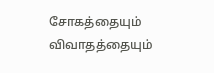சோகத்தையும் விவாதத்தையும்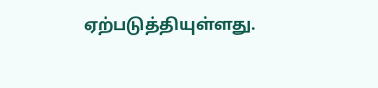ஏற்படுத்தியுள்ளது.